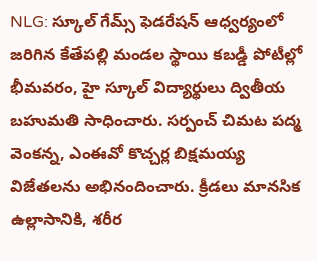NLG: స్కూల్ గేమ్స్ ఫెడరేషన్ ఆధ్వర్యంలో జరిగిన కేతేపల్లి మండల స్థాయి కబడ్డీ పోటీల్లో భీమవరం, హై స్కూల్ విద్యార్థులు ద్వితీయ బహుమతి సాధించారు. సర్పంచ్ చిమట పద్మ వెంకన్న, ఎంఈవో కొచ్చర్ల బిక్షమయ్య విజేతలను అభినందించారు. క్రీడలు మానసిక ఉల్లాసానికి, శరీర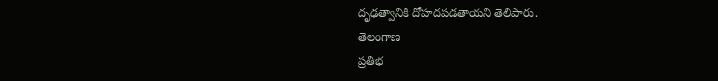దృఢత్వానికి దోహదపడతాయని తెలిపారు.
తెలంగాణ
ప్రతిభ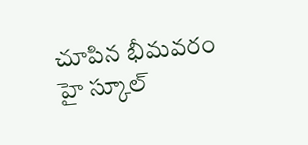చూపిన భీమవరం హై స్కూల్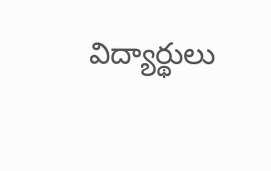విద్యార్థులు